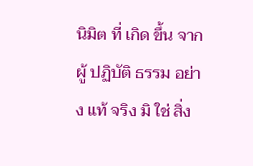นิมิต ที่ เกิด ขึ้น จาก ผู้ ปฏิบัติ ธรรม อย่าง แท้ จริง มิ ใช่ สิ่ง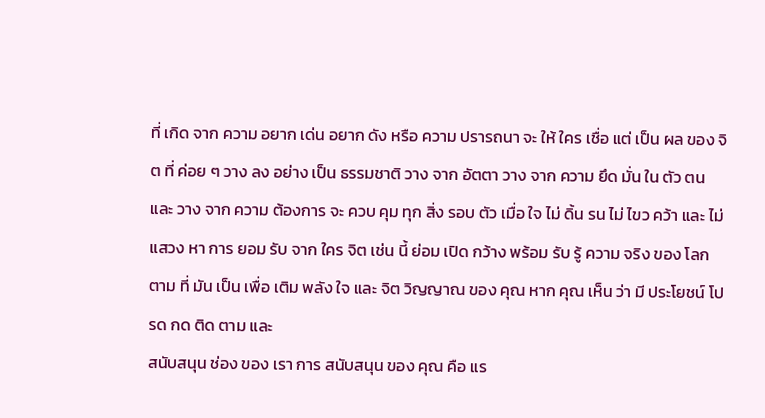ที่ เกิด จาก ความ อยาก เด่น อยาก ดัง หรือ ความ ปรารถนา จะ ให้ ใคร เชื่อ แต่ เป็น ผล ของ จิต ที่ ค่อย ๆ วาง ลง อย่าง เป็น ธรรมชาติ วาง จาก อัตตา วาง จาก ความ ยึด มั่น ใน ตัว ตน และ วาง จาก ความ ต้องการ จะ ควบ คุม ทุก สิ่ง รอบ ตัว เมื่อ ใจ ไม่ ดิ้น รน ไม่ ไขว คว้า และ ไม่ แสวง หา การ ยอม รับ จาก ใคร จิต เช่น นี้ ย่อม เปิด กว้าง พร้อม รับ รู้ ความ จริง ของ โลก ตาม ที่ มัน เป็น เพื่อ เติม พลัง ใจ และ จิต วิญญาณ ของ คุณ หาก คุณ เห็น ว่า มี ประโยชน์ โปรด กด ติด ตาม และ
สนับสนุน ช่อง ของ เรา การ สนับสนุน ของ คุณ คือ แร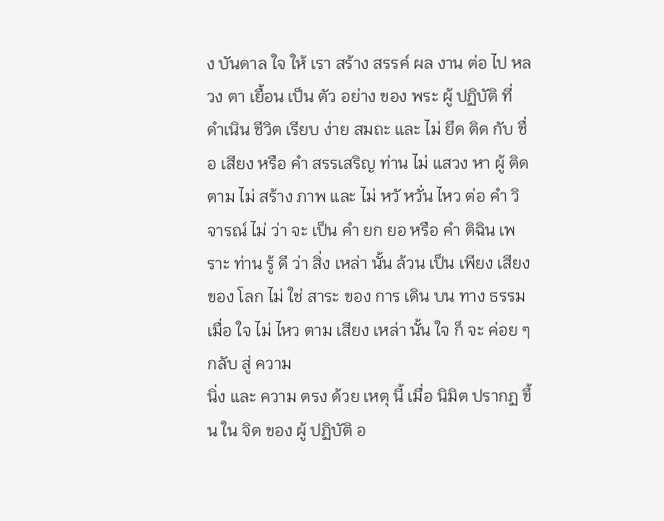ง บันดาล ใจ ให้ เรา สร้าง สรรค์ ผล งาน ต่อ ไป หลวง ตา เยื้อน เป็น ตัว อย่าง ของ พระ ผู้ ปฏิบัติ ที่ ดำเนิน ชีวิต เรียบ ง่าย สมถะ และ ไม่ ยึด ติด กับ ชื่อ เสียง หรือ คำ สรรเสริญ ท่าน ไม่ แสวง หา ผู้ ติด ตาม ไม่ สร้าง ภาพ และ ไม่ หวั หวั่น ไหว ต่อ คำ วิจารณ์ ไม่ ว่า จะ เป็น คำ ยก ยอ หรือ คำ ติฉิน เพราะ ท่าน รู้ ดี ว่า สิ่ง เหล่า นั้น ล้วน เป็น เพียง เสียง ของ โลก ไม่ ใช่ สาระ ของ การ เดิน บน ทาง ธรรม เมื่อ ใจ ไม่ ไหว ตาม เสียง เหล่า นั้น ใจ ก็ จะ ค่อย ๆ กลับ สู่ ความ
นิ่ง และ ความ ตรง ด้วย เหตุ นี้ เมื่อ นิมิต ปรากฏ ขึ้น ใน จิต ของ ผู้ ปฏิบัติ อ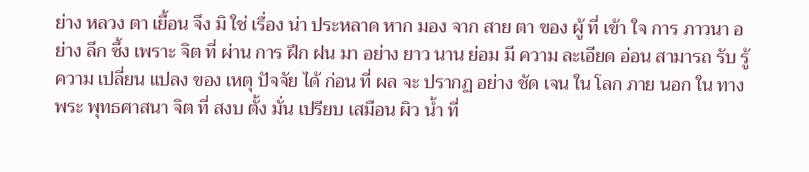ย่าง หลวง ตา เยื้อน จึง มิ ใช่ เรื่อง น่า ประหลาด หาก มอง จาก สาย ตา ของ ผู้ ที่ เข้า ใจ การ ภาวนา อย่าง ลึก ซึ้ง เพราะ จิต ที่ ผ่าน การ ฝึก ฝน มา อย่าง ยาว นาน ย่อม มี ความ ละเอียด อ่อน สามารถ รับ รู้ ความ เปลี่ยน แปลง ของ เหตุ ปัจจัย ได้ ก่อน ที่ ผล จะ ปรากฏ อย่าง ชัด เจน ใน โลก ภาย นอก ใน ทาง พระ พุทธศาสนา จิต ที่ สงบ ตั้ง มั่น เปรียบ เสมือน ผิว น้ำ ที่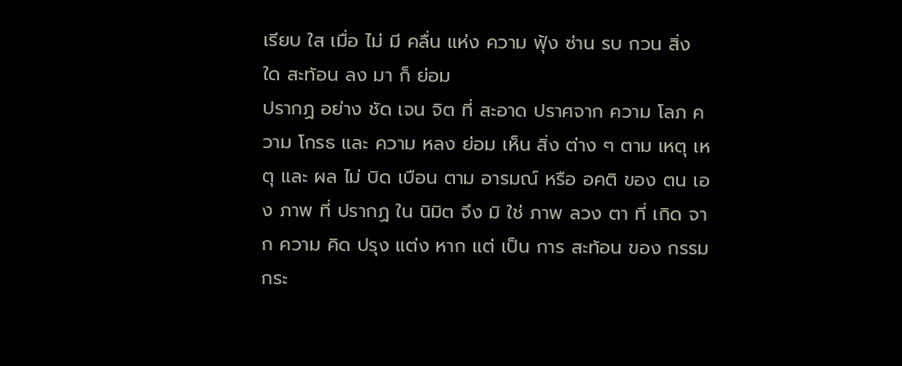เรียบ ใส เมื่อ ไม่ มี คลื่น แห่ง ความ ฟุ้ง ซ่าน รบ กวน สิ่ง ใด สะท้อน ลง มา ก็ ย่อม
ปรากฏ อย่าง ชัด เจน จิต ที่ สะอาด ปราศจาก ความ โลภ ความ โกรธ และ ความ หลง ย่อม เห็น สิ่ง ต่าง ๆ ตาม เหตุ เหตุ และ ผล ไม่ บิด เบือน ตาม อารมณ์ หรือ อคติ ของ ตน เอง ภาพ ที่ ปรากฏ ใน นิมิต จึง มิ ใช่ ภาพ ลวง ตา ที่ เกิด จาก ความ คิด ปรุง แต่ง หาก แต่ เป็น การ สะท้อน ของ กรรม กระ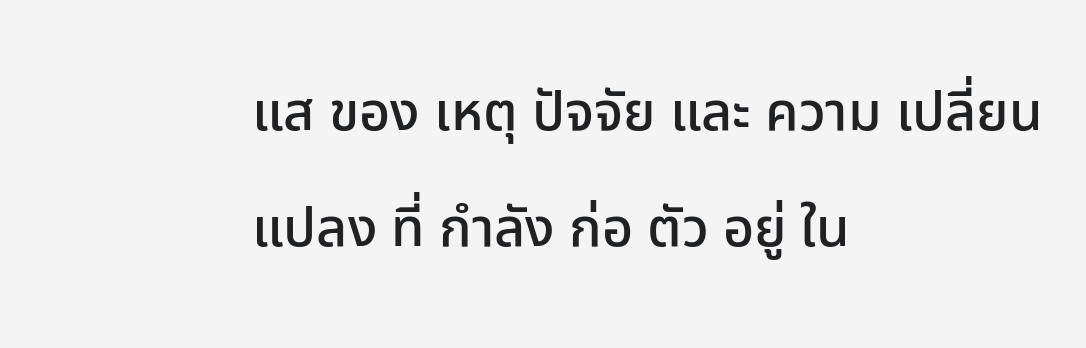แส ของ เหตุ ปัจจัย และ ความ เปลี่ยน แปลง ที่ กำลัง ก่อ ตัว อยู่ ใน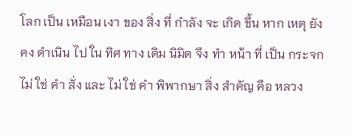โลก เป็น เหมือน เงา ของ สิ่ง ที่ กำลัง จะ เกิด ขึ้น หาก เหตุ ยัง คง ดำเนิน ไป ใน ทิศ ทาง เดิม นิมิต จึง ทำ หน้า ที่ เป็น กระจก ไม่ ใช่ คำ สั่ง และ ไม่ ใช่ คำ พิพากษา สิ่ง สำคัญ คือ หลวง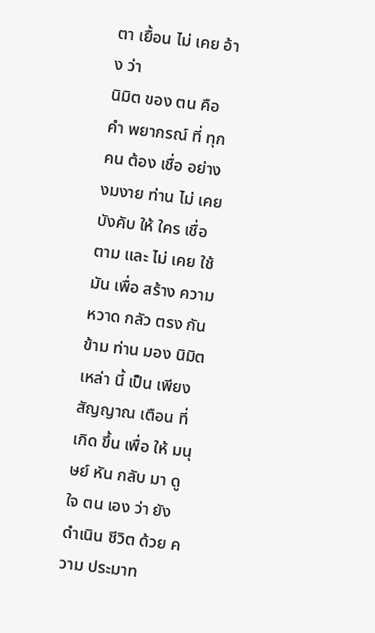ตา เยื้อน ไม่ เคย อ้าง ว่า
นิมิต ของ ตน คือ คำ พยากรณ์ ที่ ทุก คน ต้อง เชื่อ อย่าง งมงาย ท่าน ไม่ เคย บังคับ ให้ ใคร เชื่อ ตาม และ ไม่ เคย ใช้ มัน เพื่อ สร้าง ความ หวาด กลัว ตรง กัน ข้าม ท่าน มอง นิมิต เหล่า นี้ เป็น เพียง สัญญาณ เตือน ที่ เกิด ขึ้น เพื่อ ให้ มนุษย์ หัน กลับ มา ดู ใจ ตน เอง ว่า ยัง ดำเนิน ชีวิต ด้วย ความ ประมาท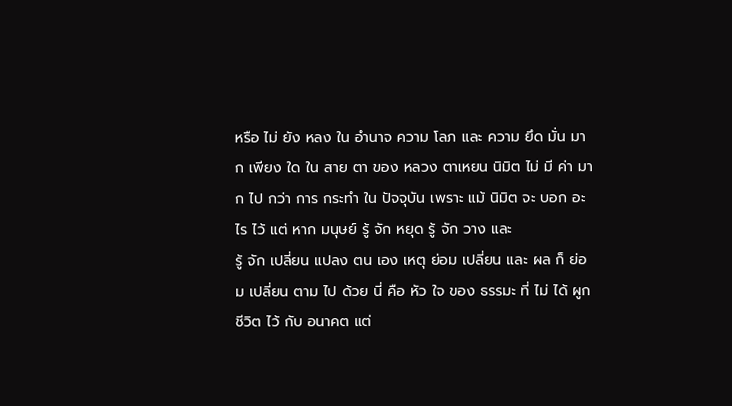หรือ ไม่ ยัง หลง ใน อำนาจ ความ โลภ และ ความ ยึด มั่น มาก เพียง ใด ใน สาย ตา ของ หลวง ตาเหยน นิมิต ไม่ มี ค่า มาก ไป กว่า การ กระทำ ใน ปัจจุบัน เพราะ แม้ นิมิต จะ บอก อะไร ไว้ แต่ หาก มนุษย์ รู้ จัก หยุด รู้ จัก วาง และ
รู้ จัก เปลี่ยน แปลง ตน เอง เหตุ ย่อม เปลี่ยน และ ผล ก็ ย่อม เปลี่ยน ตาม ไป ด้วย นี่ คือ หัว ใจ ของ ธรรมะ ที่ ไม่ ได้ ผูก ชีวิต ไว้ กับ อนาคต แต่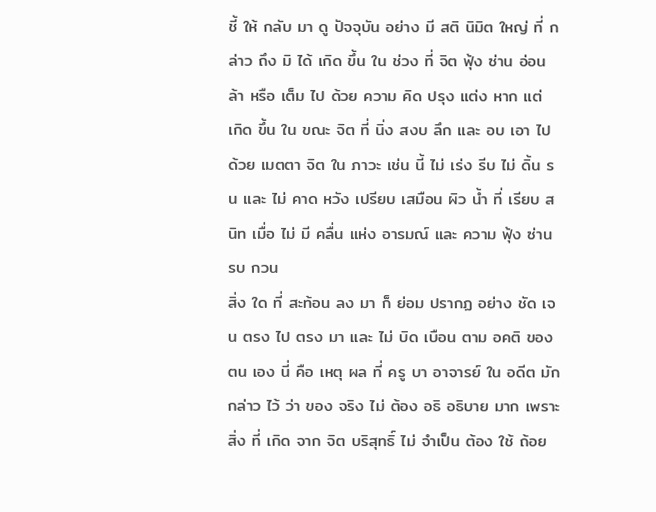ชี้ ให้ กลับ มา ดู ปัจจุบัน อย่าง มี สติ นิมิต ใหญ่ ที่ กล่าว ถึง มิ ได้ เกิด ขึ้น ใน ช่วง ที่ จิต ฟุ้ง ซ่าน อ่อน ล้า หรือ เต็ม ไป ด้วย ความ คิด ปรุง แต่ง หาก แต่ เกิด ขึ้น ใน ขณะ จิต ที่ นิ่ง สงบ ลึก และ อบ เอา ไป ด้วย เมตตา จิต ใน ภาวะ เช่น นี้ ไม่ เร่ง รีบ ไม่ ดิ้น รน และ ไม่ คาด หวัง เปรียบ เสมือน ผิว น้ำ ที่ เรียบ สนิท เมื่อ ไม่ มี คลื่น แห่ง อารมณ์ และ ความ ฟุ้ง ซ่าน รบ กวน
สิ่ง ใด ที่ สะท้อน ลง มา ก็ ย่อม ปรากฏ อย่าง ชัด เจน ตรง ไป ตรง มา และ ไม่ บิด เบือน ตาม อคติ ของ ตน เอง นี่ คือ เหตุ ผล ที่ ครู บา อาจารย์ ใน อดีต มัก กล่าว ไว้ ว่า ของ จริง ไม่ ต้อง อธิ อธิบาย มาก เพราะ สิ่ง ที่ เกิด จาก จิต บริสุทธิ์ ไม่ จำเป็น ต้อง ใช้ ถ้อย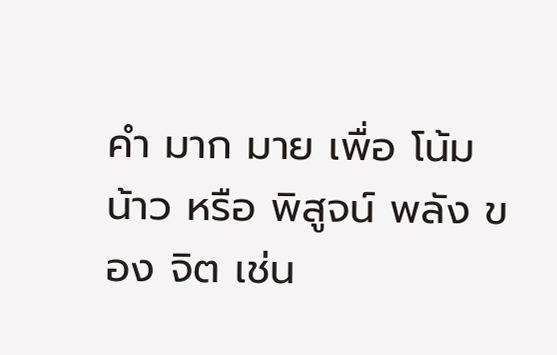คำ มาก มาย เพื่อ โน้ม น้าว หรือ พิสูจน์ พลัง ของ จิต เช่น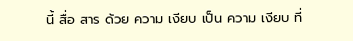นี้ สื่อ สาร ด้วย ความ เงียบ เป็น ความ เงียบ ที่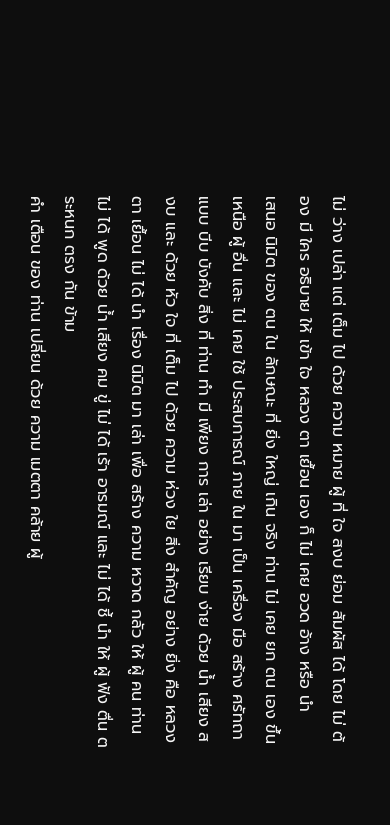ไม่ ว่าง เปล่า แต่ เต็ม ไป ด้วย ความ หมาย ผู้ ที่ ใจ สงบ ย่อม สัมผัส ได้ โดย ไม่ ต้อง มี ใคร อธิบาย ให้ เข้า ใจ หลวง ตา เยื้อน เอง ก็ ไม่ เคย อวด อ้าง หรือ นำ
เสนอ นิมิต ของ ตน ใน ลักษณะ ที่ ยิ่ง ใหญ่ เกิน จริง ท่าน ไม่ เคย ยก ตน เอง ขึ้น เหนือ ผู้ อื่น และ ไม่ เคย ใช้ ประสบการณ์ ภาย ใน มา เป็น เครื่อง มือ สร้าง ศรัทถา แบบ บีบ บังคับ สิ่ง ที่ ท่าน ทำ มี เพียง การ เล่า อย่าง เรียบ ง่าย ด้วย น้ำ เสียง สงบ และ ด้วย หัว ใจ ที่ เต็ม ไป ด้วย ความ ห่วง ใย สิ่ง สำคัญ อย่าง ยิ่ง คือ หลวง ตา เยื้อน ไม่ ได้ นำ เรื่อง นิมิต มา เล่า เพื่อ สร้าง ความ หวาด กลัว ให้ ผู้ คน ท่าน ไม่ ได้ พูด ด้วย น้ำ เสียง คม ขู่ ไม่ ได้ เร้า อารมณ์ และ ไม่ ได้ ชี้ นำ ให้ ผู้ ฟัง ตื่น ตระหนก ตรง กัน ข้าม
คำ เตือน ของ ท่าน เปลี่ยน ด้วย ความ เมตตา คล้าย ผู้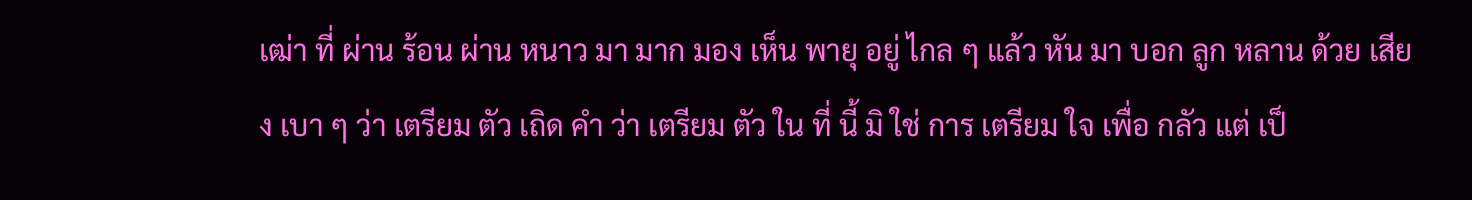เฒ่า ที่ ผ่าน ร้อน ผ่าน หนาว มา มาก มอง เห็น พายุ อยู่ ไกล ๆ แล้ว หัน มา บอก ลูก หลาน ด้วย เสียง เบา ๆ ว่า เตรียม ตัว เถิด คำ ว่า เตรียม ตัว ใน ที่ นี้ มิ ใช่ การ เตรียม ใจ เพื่อ กลัว แต่ เป็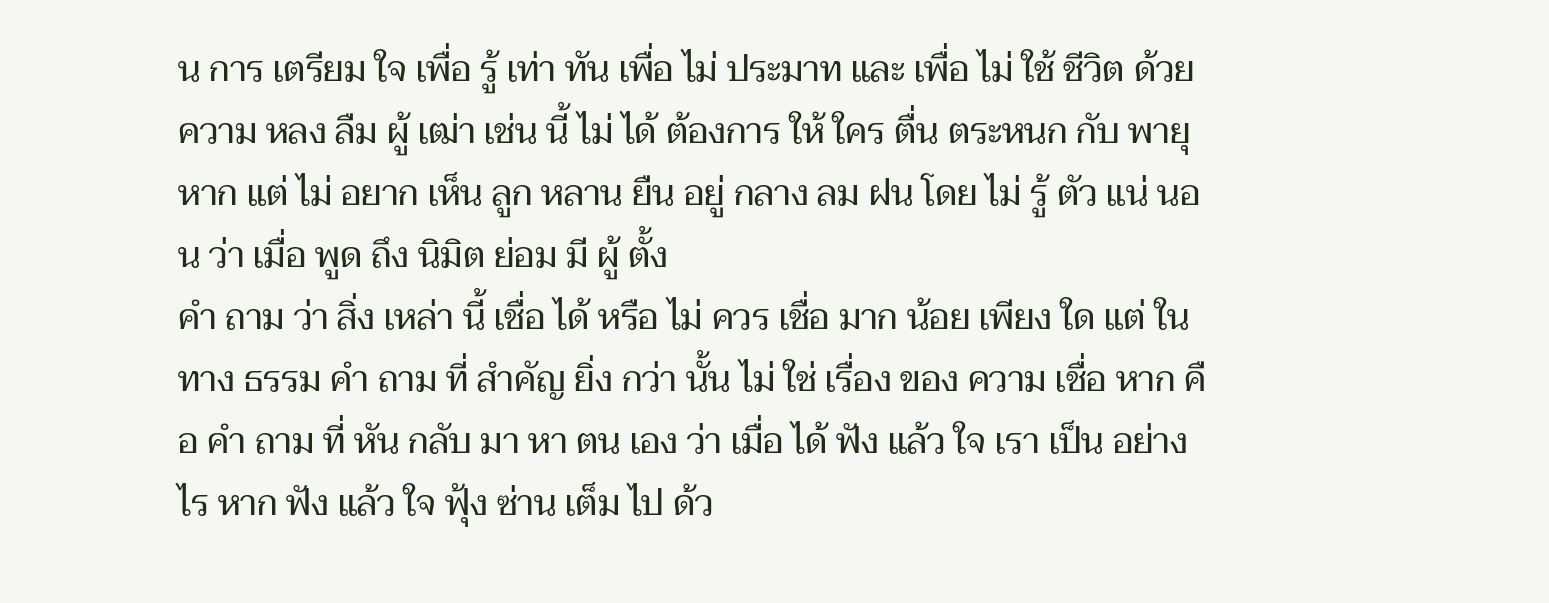น การ เตรียม ใจ เพื่อ รู้ เท่า ทัน เพื่อ ไม่ ประมาท และ เพื่อ ไม่ ใช้ ชีวิต ด้วย ความ หลง ลืม ผู้ เฒ่า เช่น นี้ ไม่ ได้ ต้องการ ให้ ใคร ตื่น ตระหนก กับ พายุ หาก แต่ ไม่ อยาก เห็น ลูก หลาน ยืน อยู่ กลาง ลม ฝน โดย ไม่ รู้ ตัว แน่ นอน ว่า เมื่อ พูด ถึง นิมิต ย่อม มี ผู้ ตั้ง
คำ ถาม ว่า สิ่ง เหล่า นี้ เชื่อ ได้ หรือ ไม่ ควร เชื่อ มาก น้อย เพียง ใด แต่ ใน ทาง ธรรม คำ ถาม ที่ สำคัญ ยิ่ง กว่า นั้น ไม่ ใช่ เรื่อง ของ ความ เชื่อ หาก คือ คำ ถาม ที่ หัน กลับ มา หา ตน เอง ว่า เมื่อ ได้ ฟัง แล้ว ใจ เรา เป็น อย่าง ไร หาก ฟัง แล้ว ใจ ฟุ้ง ซ่าน เต็ม ไป ด้ว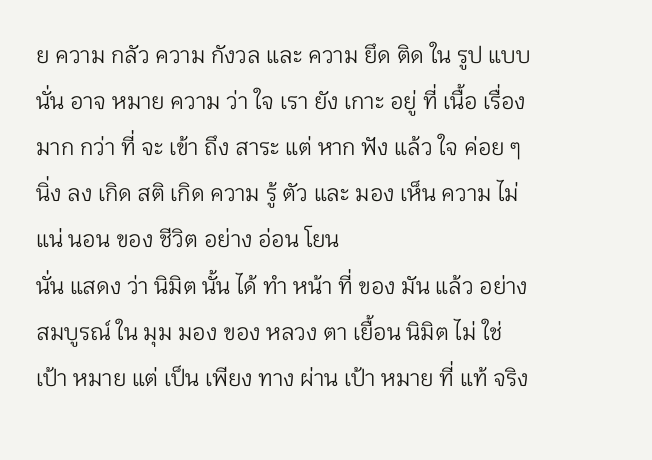ย ความ กลัว ความ กังวล และ ความ ยึด ติด ใน รูป แบบ นั่น อาจ หมาย ความ ว่า ใจ เรา ยัง เกาะ อยู่ ที่ เนื้อ เรื่อง มาก กว่า ที่ จะ เข้า ถึง สาระ แต่ หาก ฟัง แล้ว ใจ ค่อย ๆ นิ่ง ลง เกิด สติ เกิด ความ รู้ ตัว และ มอง เห็น ความ ไม่ แน่ นอน ของ ชีวิต อย่าง อ่อน โยน
นั่น แสดง ว่า นิมิต นั้น ได้ ทำ หน้า ที่ ของ มัน แล้ว อย่าง สมบูรณ์ ใน มุม มอง ของ หลวง ตา เยื้อน นิมิต ไม่ ใช่ เป้า หมาย แต่ เป็น เพียง ทาง ผ่าน เป้า หมาย ที่ แท้ จริง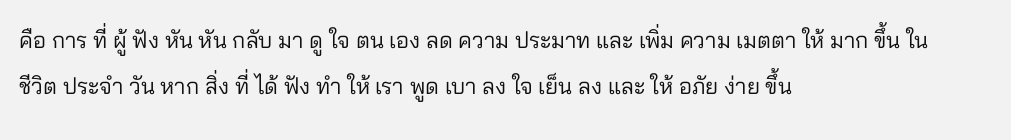คือ การ ที่ ผู้ ฟัง หัน หัน กลับ มา ดู ใจ ตน เอง ลด ความ ประมาท และ เพิ่ม ความ เมตตา ให้ มาก ขึ้น ใน ชีวิต ประจำ วัน หาก สิ่ง ที่ ได้ ฟัง ทำ ให้ เรา พูด เบา ลง ใจ เย็น ลง และ ให้ อภัย ง่าย ขึ้น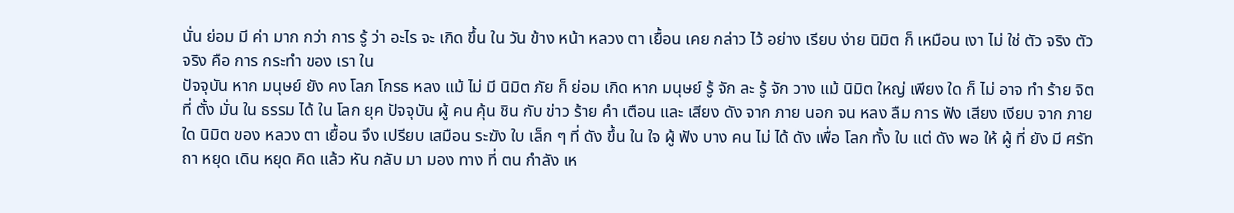นั่น ย่อม มี ค่า มาก กว่า การ รู้ ว่า อะไร จะ เกิด ขึ้น ใน วัน ข้าง หน้า หลวง ตา เยื้อน เคย กล่าว ไว้ อย่าง เรียบ ง่าย นิมิต ก็ เหมือน เงา ไม่ ใช่ ตัว จริง ตัว จริง คือ การ กระทำ ของ เรา ใน
ปัจจุบัน หาก มนุษย์ ยัง คง โลภ โกรธ หลง แม้ ไม่ มี นิมิต ภัย ก็ ย่อม เกิด หาก มนุษย์ รู้ จัก ละ รู้ จัก วาง แม้ นิมิต ใหญ่ เพียง ใด ก็ ไม่ อาจ ทำ ร้าย จิต ที่ ตั้ง มั่น ใน ธรรม ได้ ใน โลก ยุค ปัจจุบัน ผู้ คน คุ้น ชิน กับ ข่าว ร้าย คำ เตือน และ เสียง ดัง จาก ภาย นอก จน หลง ลืม การ ฟัง เสียง เงียบ จาก ภาย ใด นิมิต ของ หลวง ตา เยื้อน จึง เปรียบ เสมือน ระฆัง ใบ เล็ก ๆ ที่ ดัง ขึ้น ใน ใจ ผู้ ฟัง บาง คน ไม่ ได้ ดัง เพื่อ โลก ทั้ง ใบ แต่ ดัง พอ ให้ ผู้ ที่ ยัง มี ศรัทถา หยุด เดิน หยุด คิด แล้ว หัน กลับ มา มอง ทาง ที่ ตน กำลัง เห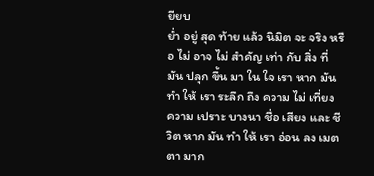ยียบ
ย่ำ อยู่ สุด ท้าย แล้ว นิมิต จะ จริง หรือ ไม่ อาจ ไม่ สำคัญ เท่า กับ สิ่ง ที่ มัน ปลุก ขึ้น มา ใน ใจ เรา หาก มัน ทำ ให้ เรา ระลึก ถึง ความ ไม่ เที่ยง ความ เปราะ บางนา ชื่อ เสียง และ ชีวิต หาก มัน ทำ ให้ เรา อ่อน ลง เมตตา มาก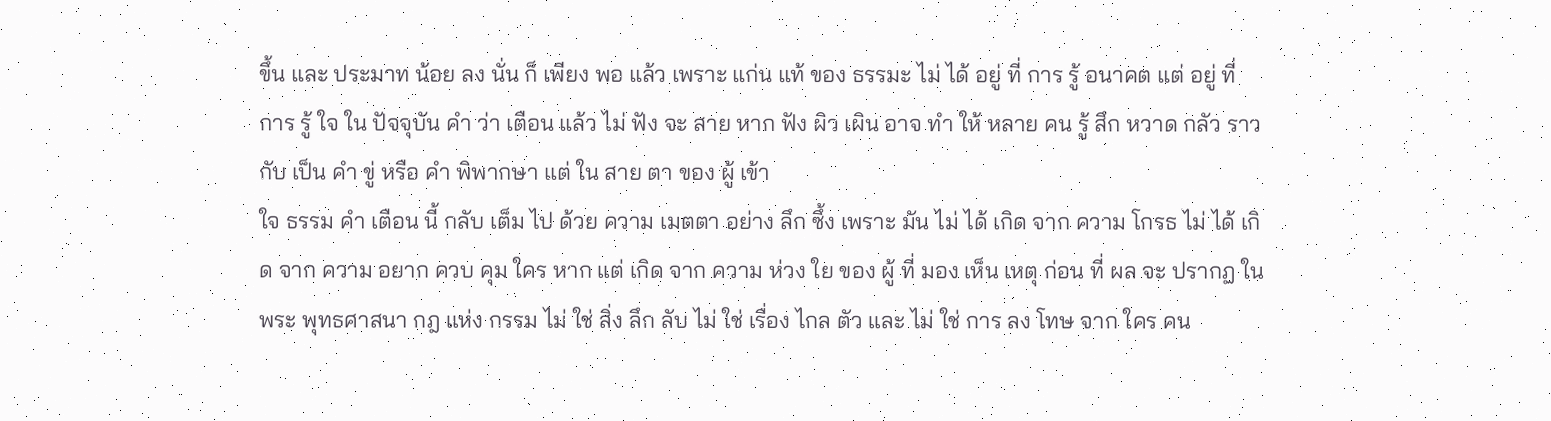ขึ้น และ ประมาท น้อย ลง นั่น ก็ เพียง พอ แล้ว เพราะ แก่น แท้ ของ ธรรมะ ไม่ ได้ อยู่ ที่ การ รู้ อนาคต แต่ อยู่ ที่ การ รู้ ใจ ใน ปัจจุบัน คำ ว่า เตือน แล้ว ไม่ ฟัง จะ สาย หาก ฟัง ผิว เผิน อาจ ทำ ให้ หลาย คน รู้ สึก หวาด กลัว ราว กับ เป็น คำ ขู่ หรือ คำ พิพากษา แต่ ใน สาย ตา ของ ผู้ เข้า
ใจ ธรรม คำ เตือน นี้ กลับ เต็ม ไป ด้วย ความ เมตตา อย่าง ลึก ซึ้ง เพราะ มัน ไม่ ได้ เกิด จาก ความ โกรธ ไม่ ได้ เกิด จาก ความ อยาก ควบ คุม ใคร หาก แต่ เกิด จาก ความ ห่วง ใย ของ ผู้ ที่ มอง เห็น เหตุ ก่อน ที่ ผล จะ ปรากฏ ใน พระ พุทธศาสนา กฎ แห่ง กรรม ไม่ ใช่ สิ่ง ลึก ลับ ไม่ ใช่ เรื่อง ไกล ตัว และ ไม่ ใช่ การ ลง โทษ จาก ใคร คน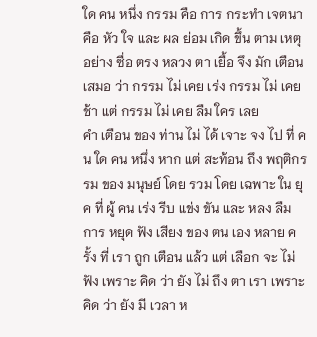ใด คน หนึ่ง กรรม คือ การ กระทำ เจตนา คือ หัว ใจ และ ผล ย่อม เกิด ขึ้น ตาม เหตุ อย่าง ซื่อ ตรง หลวง ตา เยื้อ จึง มัก เตือน เสมอ ว่า กรรม ไม่ เคย เร่ง กรรม ไม่ เคย ช้า แต่ กรรม ไม่ เคย ลืม ใคร เลย
คำ เตือน ของ ท่าน ไม่ ได้ เจาะ จง ไป ที่ คน ใด คน หนึ่ง หาก แต่ สะท้อน ถึง พฤติกรรม ของ มนุษย์ โดย รวม โดย เฉพาะ ใน ยุค ที่ ผู้ คน เร่ง รีบ แข่ง ขัน และ หลง ลืม การ หยุด ฟัง เสียง ของ ตน เอง หลาย ครั้ง ที่ เรา ถูก เตือน แล้ว แต่ เลือก จะ ไม่ ฟัง เพราะ คิด ว่า ยัง ไม่ ถึง ตา เรา เพราะ คิด ว่า ยัง มี เวลา ห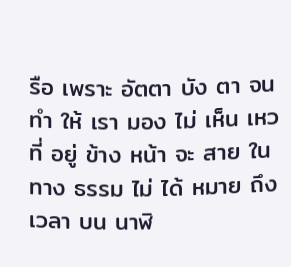รือ เพราะ อัตตา บัง ตา จน ทำ ให้ เรา มอง ไม่ เห็น เหว ที่ อยู่ ข้าง หน้า จะ สาย ใน ทาง ธรรม ไม่ ได้ หมาย ถึง เวลา บน นาฬิ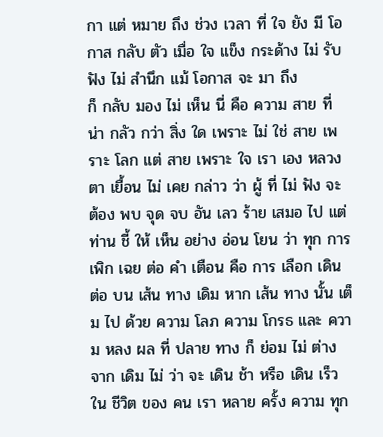กา แต่ หมาย ถึง ช่วง เวลา ที่ ใจ ยัง มี โอกาส กลับ ตัว เมื่อ ใจ แข็ง กระด้าง ไม่ รับ ฟัง ไม่ สำนึก แม้ โอกาส จะ มา ถึง
ก็ กลับ มอง ไม่ เห็น นี่ คือ ความ สาย ที่ น่า กลัว กว่า สิ่ง ใด เพราะ ไม่ ใช่ สาย เพราะ โลก แต่ สาย เพราะ ใจ เรา เอง หลวง ตา เยื้อน ไม่ เคย กล่าว ว่า ผู้ ที่ ไม่ ฟัง จะ ต้อง พบ จุด จบ อัน เลว ร้าย เสมอ ไป แต่ ท่าน ชี้ ให้ เห็น อย่าง อ่อน โยน ว่า ทุก การ เพิก เฉย ต่อ คำ เตือน คือ การ เลือก เดิน ต่อ บน เส้น ทาง เดิม หาก เส้น ทาง นั้น เต็ม ไป ด้วย ความ โลภ ความ โกรธ และ ความ หลง ผล ที่ ปลาย ทาง ก็ ย่อม ไม่ ต่าง จาก เดิม ไม่ ว่า จะ เดิน ช้า หรือ เดิน เร็ว ใน ชีวิต ของ คน เรา หลาย ครั้ง ความ ทุก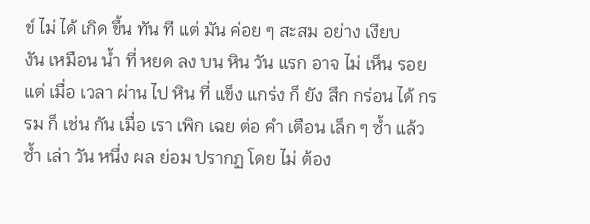ข์ ไม่ ได้ เกิด ขึ้น ทัน ที แต่ มัน ค่อย ๆ สะสม อย่าง เงียบ
งัน เหมือน น้ำ ที่ หยด ลง บน หิน วัน แรก อาจ ไม่ เห็น รอย แต่ เมื่อ เวลา ผ่าน ไป หิน ที่ แข็ง แกร่ง ก็ ยัง สึก กร่อน ได้ กรรม ก็ เช่น กัน เมื่อ เรา เพิก เฉย ต่อ คำ เตือน เล็ก ๆ ซ้ำ แล้ว ซ้ำ เล่า วัน หนึ่ง ผล ย่อม ปรากฏ โดย ไม่ ต้อง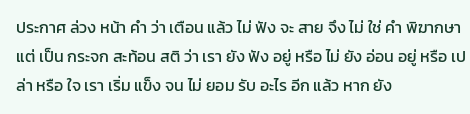ประกาศ ล่วง หน้า คำ ว่า เตือน แล้ว ไม่ ฟัง จะ สาย จึง ไม่ ใช่ คำ พิฆากษา แต่ เป็น กระจก สะท้อน สติ ว่า เรา ยัง ฟัง อยู่ หรือ ไม่ ยัง อ่อน อยู่ หรือ เปล่า หรือ ใจ เรา เริ่ม แข็ง จน ไม่ ยอม รับ อะไร อีก แล้ว หาก ยัง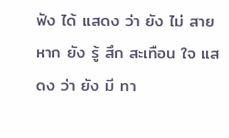ฟัง ได้ แสดง ว่า ยัง ไม่ สาย หาก ยัง รู้ สึก สะเทือน ใจ แสดง ว่า ยัง มี ทา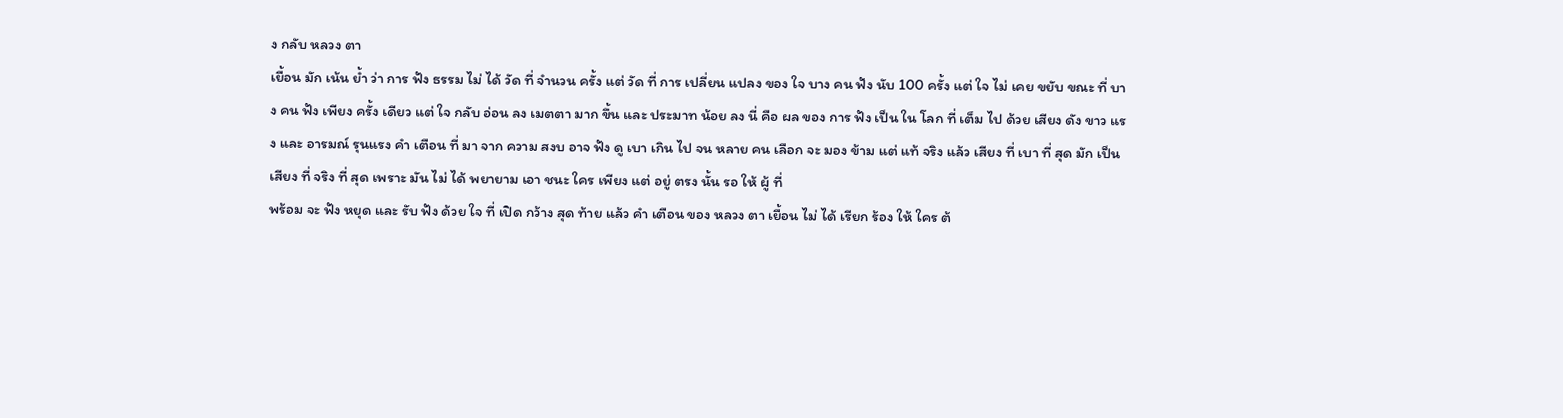ง กลับ หลวง ตา
เยื้อน มัก เน้น ย้ำ ว่า การ ฟัง ธรรม ไม่ ได้ วัด ที่ จำนวน ครั้ง แต่ วัด ที่ การ เปลี่ยน แปลง ของ ใจ บาง คน ฟัง นับ 100 ครั้ง แต่ ใจ ไม่ เคย ขยับ ขณะ ที่ บาง คน ฟัง เพียง ครั้ง เดียว แต่ ใจ กลับ อ่อน ลง เมตตา มาก ขึ้น และ ประมาท น้อย ลง นี่ คือ ผล ของ การ ฟัง เป็น ใน โลก ที่ เต็ม ไป ด้วย เสียง ดัง ขาว แรง และ อารมณ์ รุนแรง คำ เตือน ที่ มา จาก ความ สงบ อาจ ฟัง ดู เบา เกิน ไป จน หลาย คน เลือก จะ มอง ข้าม แต่ แท้ จริง แล้ว เสียง ที่ เบา ที่ สุด มัก เป็น เสียง ที่ จริง ที่ สุด เพราะ มัน ไม่ ได้ พยายาม เอา ชนะ ใคร เพียง แต่ อยู่ ตรง นั้น รอ ให้ ผู้ ที่
พร้อม จะ ฟัง หยุด และ รับ ฟัง ด้วย ใจ ที่ เปิด กว้าง สุด ท้าย แล้ว คำ เตือน ของ หลวง ตา เยื้อน ไม่ ได้ เรียก ร้อง ให้ ใคร ต้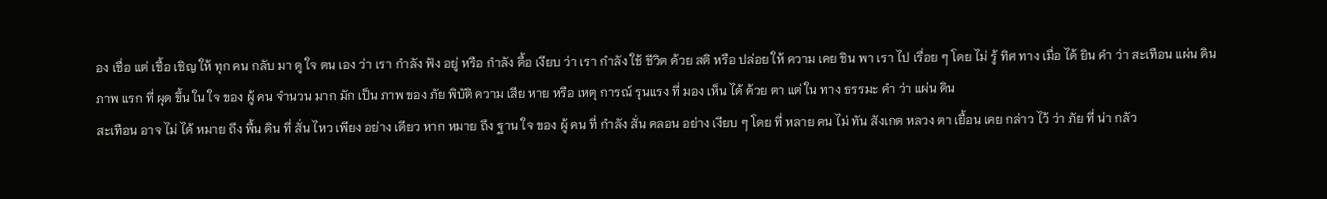อง เชื่อ แต่ เชื้อ เชิญ ให้ ทุก คน กลับ มา ดู ใจ ตน เอง ว่า เรา กำลัง ฟัง อยู่ หรือ กำลัง ดื้อ เงียบ ว่า เรา กำลัง ใช้ ชีวิต ด้วย สติ หรือ ปล่อย ให้ ความ เคย ชิน พา เรา ไป เรื่อย ๆ โดย ไม่ รู้ ทิศ ทาง เมื่อ ได้ ยิน คำ ว่า สะเทือน แผ่น ดิน ภาพ แรก ที่ ผุด ขึ้น ใน ใจ ของ ผู้ คน จำนวน มาก มัก เป็น ภาพ ของ ภัย พิบัติ ความ เสีย หาย หรือ เหตุ การณ์ รุนแรง ที่ มอง เห็น ได้ ด้วย ตา แต่ ใน ทาง ธรรมะ คำ ว่า แผ่น ดิน
สะเทือน อาจ ไม่ ได้ หมาย ถึง พื้น ดิน ที่ สั่น ไหว เพียง อย่าง เดียว หาก หมาย ถึง ฐาน ใจ ของ ผู้ คน ที่ กำลัง สั่น คลอน อย่าง เงียบ ๆ โดย ที่ หลาย คน ไม่ ทัน สังเกต หลวง ตา เยื้อน เคย กล่าว ไว้ ว่า ภัย ที่ น่า กลัว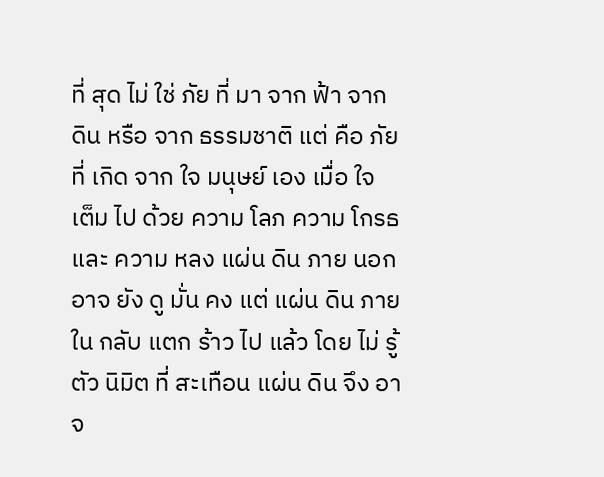ที่ สุด ไม่ ใช่ ภัย ที่ มา จาก ฟ้า จาก ดิน หรือ จาก ธรรมชาติ แต่ คือ ภัย ที่ เกิด จาก ใจ มนุษย์ เอง เมื่อ ใจ เต็ม ไป ด้วย ความ โลภ ความ โกรธ และ ความ หลง แผ่น ดิน ภาย นอก อาจ ยัง ดู มั่น คง แต่ แผ่น ดิน ภาย ใน กลับ แตก ร้าว ไป แล้ว โดย ไม่ รู้ ตัว นิมิต ที่ สะเทือน แผ่น ดิน จึง อาจ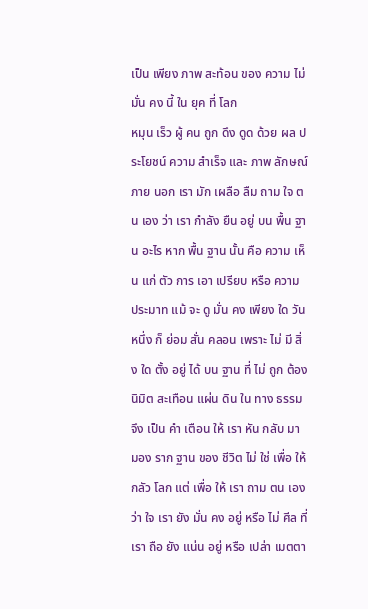เป็น เพียง ภาพ สะท้อน ของ ความ ไม่ มั่น คง นี้ ใน ยุค ที่ โลก
หมุน เร็ว ผู้ คน ถูก ดึง ดูด ด้วย ผล ประโยชน์ ความ สำเร็จ และ ภาพ ลักษณ์ ภาย นอก เรา มัก เผลือ ลืม ถาม ใจ ตน เอง ว่า เรา กำลัง ยืน อยู่ บน พื้น ฐาน อะไร หาก พื้น ฐาน นั้น คือ ความ เห็น แก่ ตัว การ เอา เปรียบ หรือ ความ ประมาท แม้ จะ ดู มั่น คง เพียง ใด วัน หนึ่ง ก็ ย่อม สั่น คลอน เพราะ ไม่ มี สิ่ง ใด ตั้ง อยู่ ได้ บน ฐาน ที่ ไม่ ถูก ต้อง นิมิต สะเทือน แผ่น ดิน ใน ทาง ธรรม จึง เป็น คำ เตือน ให้ เรา หัน กลับ มา มอง ราก ฐาน ของ ชีวิต ไม่ ใช่ เพื่อ ให้ กลัว โลก แต่ เพื่อ ให้ เรา ถาม ตน เอง ว่า ใจ เรา ยัง มั่น คง อยู่ หรือ ไม่ ศีล ที่
เรา ถือ ยัง แน่น อยู่ หรือ เปล่า เมตตา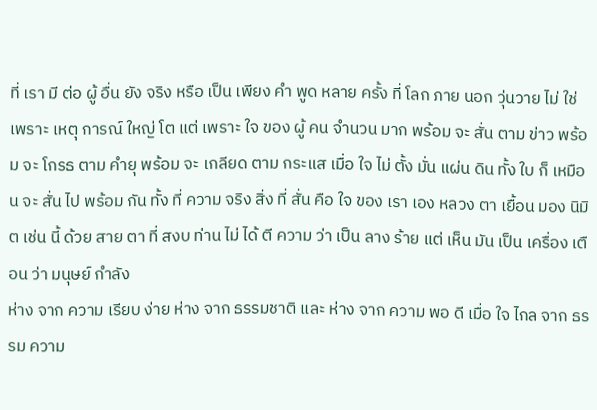ที่ เรา มี ต่อ ผู้ อื่น ยัง จริง หรือ เป็น เพียง คำ พูด หลาย ครั้ง ที่ โลก ภาย นอก วุ่นวาย ไม่ ใช่ เพราะ เหตุ การณ์ ใหญ่ โต แต่ เพราะ ใจ ของ ผู้ คน จำนวน มาก พร้อม จะ สั่น ตาม ข่าว พร้อม จะ โกรธ ตาม คำยุ พร้อม จะ เกลียด ตาม กระแส เมื่อ ใจ ไม่ ตั้ง มั่น แผ่น ดิน ทั้ง ใบ ก็ เหมือน จะ สั่น ไป พร้อม กัน ทั้ง ที่ ความ จริง สิ่ง ที่ สั่น คือ ใจ ของ เรา เอง หลวง ตา เยื้อน มอง นิมิต เช่น นี้ ด้วย สาย ตา ที่ สงบ ท่าน ไม่ ได้ ตี ความ ว่า เป็น ลาง ร้าย แต่ เห็น มัน เป็น เครื่อง เตือน ว่า มนุษย์ กำลัง
ห่าง จาก ความ เรียบ ง่าย ห่าง จาก ธรรมชาติ และ ห่าง จาก ความ พอ ดี เมื่อ ใจ ไกล จาก ธรรม ความ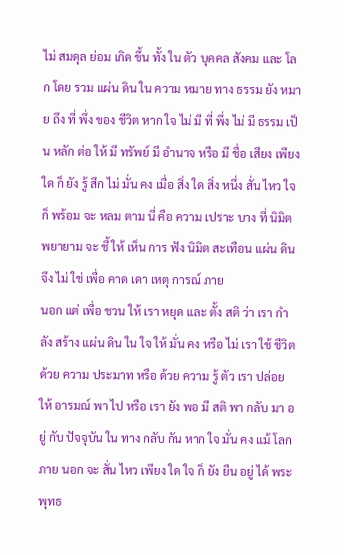ไม่ สมดุล ย่อม เกิด ขึ้น ทั้ง ใน ตัว บุคคล สังคม และ โลก โดย รวม แผ่น ดิน ใน ความ หมาย ทาง ธรรม ยัง หมาย ถึง ที่ พึ่ง ของ ชีวิต หาก ใจ ไม่ มี ที่ พึ่ง ไม่ มี ธรรม เป็น หลัก ต่อ ให้ มี ทรัพย์ มี อำนาจ หรือ มี ชื่อ เสียง เพียง ใด ก็ ยัง รู้ สึก ไม่ มั่น คง เมื่อ สิ่ง ใด สิ่ง หนึ่ง สั่น ไหว ใจ ก็ พร้อม จะ หลม ตาม นี่ คือ ความ เปราะ บาง ที่ นิมิต พยายาม จะ ชี้ ให้ เห็น การ ฟัง นิมิต สะเทือน แผ่น ดิน จึง ไม่ ใช่ เพื่อ คาด เดา เหตุ การณ์ ภาย
นอก แต่ เพื่อ ชวน ให้ เรา หยุด และ ตั้ง สติ ว่า เรา กำลัง สร้าง แผ่น ดิน ใน ใจ ให้ มั่น คง หรือ ไม่ เรา ใช้ ชีวิต ด้วย ความ ประมาท หรือ ด้วย ความ รู้ ตัว เรา ปล่อย ให้ อารมณ์ พา ไป หรือ เรา ยัง พอ มี สติ พา กลับ มา อยู่ กับ ปัจจุบัน ใน ทาง กลับ กัน หาก ใจ มั่น คง แม้ โลก ภาย นอก จะ สั่น ไหว เพียง ใด ใจ ก็ ยัง ยืน อยู่ ได้ พระ พุทธ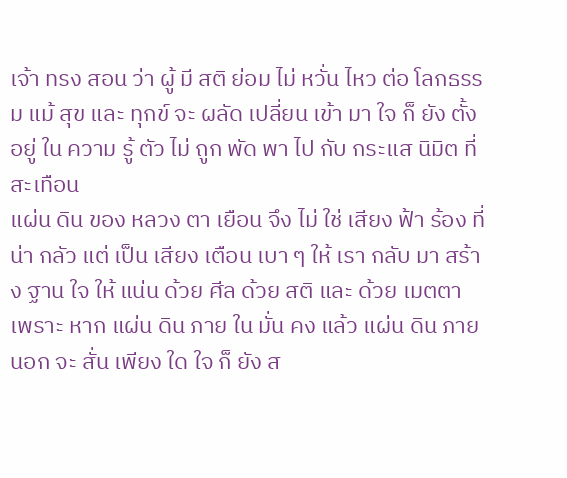เจ้า ทรง สอน ว่า ผู้ มี สติ ย่อม ไม่ หวั่น ไหว ต่อ โลกธรรม แม้ สุข และ ทุกข์ จะ ผลัด เปลี่ยน เข้า มา ใจ ก็ ยัง ตั้ง อยู่ ใน ความ รู้ ตัว ไม่ ถูก พัด พา ไป กับ กระแส นิมิต ที่ สะเทือน
แผ่น ดิน ของ หลวง ตา เยือน จึง ไม่ ใช่ เสียง ฟ้า ร้อง ที่ น่า กลัว แต่ เป็น เสียง เตือน เบา ๆ ให้ เรา กลับ มา สร้าง ฐาน ใจ ให้ แน่น ด้วย ศีล ด้วย สติ และ ด้วย เมตตา เพราะ หาก แผ่น ดิน ภาย ใน มั่น คง แล้ว แผ่น ดิน ภาย นอก จะ สั่น เพียง ใด ใจ ก็ ยัง ส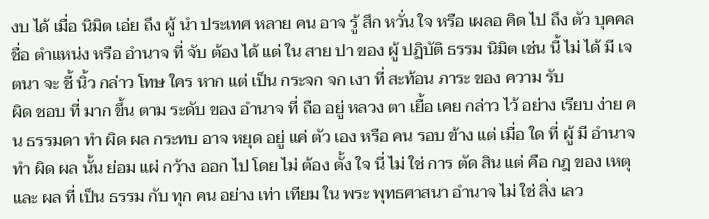งบ ได้ เมื่อ นิมิต เอ่ย ถึง ผู้ นำ ประเทศ หลาย คน อาจ รู้ สึก หวั่น ใจ หรือ เผลอ คิด ไป ถึง ตัว บุคคล ชื่อ ตำแหน่ง หรือ อำนาจ ที่ จับ ต้อง ได้ แต่ ใน สาย ปา ของ ผู้ ปฏิบัติ ธรรม นิมิต เช่น นี้ ไม่ ได้ มี เจตนา จะ ชี้ นิ้ว กล่าว โทษ ใคร หาก แต่ เป็น กระจก จก เงา ที่ สะท้อน ภาระ ของ ความ รับ
ผิด ชอบ ที่ มาก ขึ้น ตาม ระดับ ของ อำนาจ ที่ ถือ อยู่ หลวง ตา เยื้อ เคย กล่าว ไว้ อย่าง เรียบ ง่าย คน ธรรมดา ทำ ผิด ผล กระทบ อาจ หยุด อยู่ แค่ ตัว เอง หรือ คน รอบ ข้าง แต่ เมื่อ ใด ที่ ผู้ มี อำนาจ ทำ ผิด ผล นั้น ย่อม แผ่ กว้าง ออก ไป โดย ไม่ ต้อง ตั้ง ใจ นี่ ไม่ ใช่ การ ตัด สิน แต่ คือ กฎ ของ เหตุ และ ผล ที่ เป็น ธรรม กับ ทุก คน อย่าง เท่า เทียม ใน พระ พุทธศาสนา อำนาจ ไม่ ใช่ สิ่ง เลว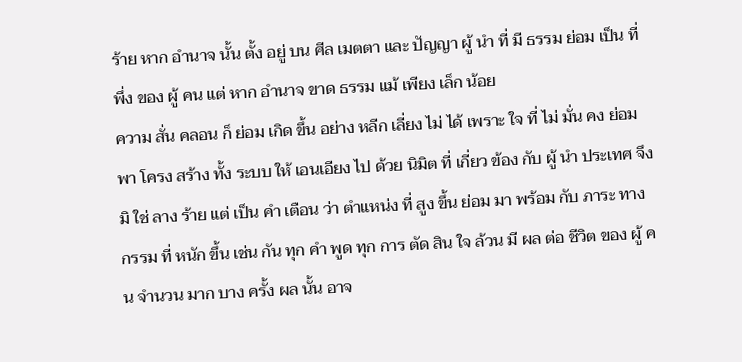ร้าย หาก อำนาจ นั้น ตั้ง อยู่ บน ศีล เมตตา และ ปัญญา ผู้ นำ ที่ มี ธรรม ย่อม เป็น ที่ พึ่ง ของ ผู้ คน แต่ หาก อำนาจ ขาด ธรรม แม้ เพียง เล็ก น้อย
ความ สั่น คลอน ก็ ย่อม เกิด ขึ้น อย่าง หลีก เลี่ยง ไม่ ได้ เพราะ ใจ ที่ ไม่ มั่น คง ย่อม พา โครง สร้าง ทั้ง ระบบ ให้ เอนเอียง ไป ด้วย นิมิต ที่ เกี่ยว ข้อง กับ ผู้ นำ ประเทศ จึง มิ ใช่ ลาง ร้าย แต่ เป็น คำ เตือน ว่า ตำแหน่ง ที่ สูง ขึ้น ย่อม มา พร้อม กับ ภาระ ทาง กรรม ที่ หนัก ขึ้น เช่น กัน ทุก คำ พูด ทุก การ ตัด สิน ใจ ล้วน มี ผล ต่อ ชีวิต ของ ผู้ คน จำนวน มาก บาง ครั้ง ผล นั้น อาจ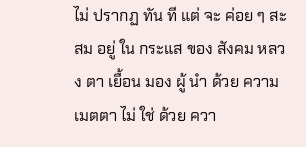ไม่ ปรากฏ ทัน ที แต่ จะ ค่อย ๆ สะสม อยู่ ใน กระแส ของ สังคม หลวง ตา เยื้อน มอง ผู้ นำ ด้วย ความ เมตตา ไม่ ใช่ ด้วย ควา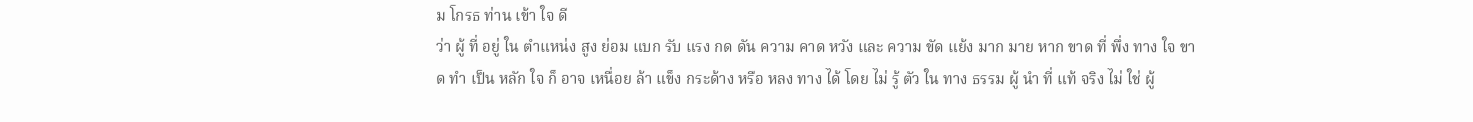ม โกรธ ท่าน เข้า ใจ ดี
ว่า ผู้ ที่ อยู่ ใน ตำแหน่ง สูง ย่อม แบก รับ แรง กด ดัน ความ คาด หวัง และ ความ ขัด แย้ง มาก มาย หาก ขาด ที่ พึ่ง ทาง ใจ ขาด ทำ เป็น หลัก ใจ ก็ อาจ เหนื่อย ล้า แข็ง กระด้าง หรือ หลง ทาง ได้ โดย ไม่ รู้ ตัว ใน ทาง ธรรม ผู้ นำ ที่ แท้ จริง ไม่ ใช่ ผู้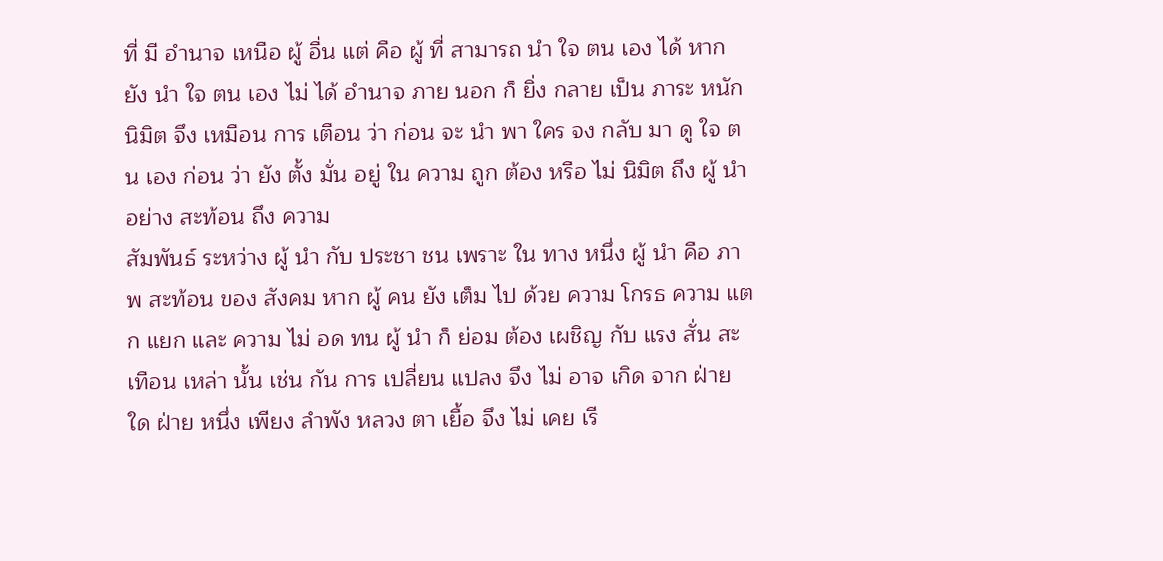ที่ มี อำนาจ เหนือ ผู้ อื่น แต่ คือ ผู้ ที่ สามารถ นำ ใจ ตน เอง ได้ หาก ยัง นำ ใจ ตน เอง ไม่ ได้ อำนาจ ภาย นอก ก็ ยิ่ง กลาย เป็น ภาระ หนัก นิมิต จึง เหมือน การ เตือน ว่า ก่อน จะ นำ พา ใคร จง กลับ มา ดู ใจ ตน เอง ก่อน ว่า ยัง ตั้ง มั่น อยู่ ใน ความ ถูก ต้อง หรือ ไม่ นิมิต ถึง ผู้ นำ อย่าง สะท้อน ถึง ความ
สัมพันธ์ ระหว่าง ผู้ นำ กับ ประชา ชน เพราะ ใน ทาง หนึ่ง ผู้ นำ คือ ภาพ สะท้อน ของ สังคม หาก ผู้ คน ยัง เต็ม ไป ด้วย ความ โกรธ ความ แตก แยก และ ความ ไม่ อด ทน ผู้ นำ ก็ ย่อม ต้อง เผชิญ กับ แรง สั่น สะเทือน เหล่า นั้น เช่น กัน การ เปลี่ยน แปลง จึง ไม่ อาจ เกิด จาก ฝ่าย ใด ฝ่าย หนึ่ง เพียง ลำพัง หลวง ตา เยื้อ จึง ไม่ เคย เรี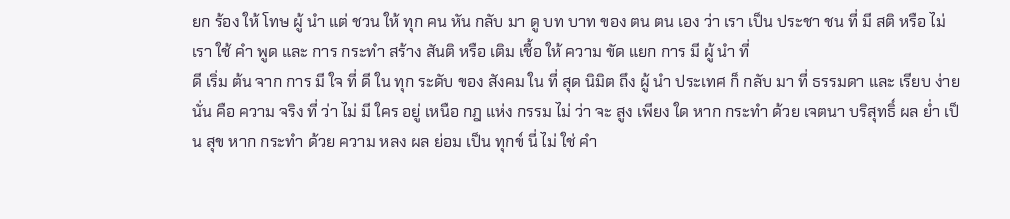ยก ร้อง ให้ โทษ ผู้ นำ แต่ ชวน ให้ ทุก คน หัน กลับ มา ดู บท บาท ของ ตน ตน เอง ว่า เรา เป็น ประชา ชน ที่ มี สติ หรือ ไม่ เรา ใช้ คำ พูด และ การ กระทำ สร้าง สันติ หรือ เติม เชื้อ ให้ ความ ขัด แยก การ มี ผู้ นำ ที่
ดี เริ่ม ต้น จาก การ มี ใจ ที่ ดี ใน ทุก ระดับ ของ สังคม ใน ที่ สุด นิมิต ถึง ผู้ นำ ประเทศ ก็ กลับ มา ที่ ธรรมดา และ เรียบ ง่าย นั่น คือ ความ จริง ที่ ว่า ไม่ มี ใคร อยู่ เหนือ กฎ แห่ง กรรม ไม่ ว่า จะ สูง เพียง ใด หาก กระทำ ด้วย เจตนา บริสุทธิ์ ผล ย่ำ เป็น สุข หาก กระทำ ด้วย ความ หลง ผล ย่อม เป็น ทุกข์ นี่ ไม่ ใช่ คำ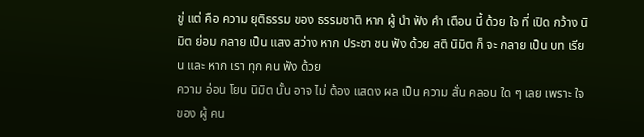ขู่ แต่ คือ ความ ยุติธรรม ของ ธรรมชาติ หาก ผู้ นำ ฟัง คำ เตือน นี้ ด้วย ใจ ที่ เปิด กว้าง นิมิต ย่อม กลาย เป็น แสง สว่าง หาก ประชา ชน ฟัง ด้วย สติ นิมิต ก็ จะ กลาย เป็น บท เรียน และ หาก เรา ทุก คน ฟัง ด้วย
ความ อ่อน โยน นิมิต นั้น อาจ ไม่ ต้อง แสดง ผล เป็น ความ สั่น คลอน ใด ๆ เลย เพราะ ใจ ของ ผู้ คน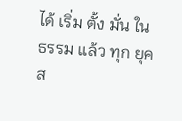ได้ เริ่ม ตั้ง มั่น ใน ธรรม แล้ว ทุก ยุค ส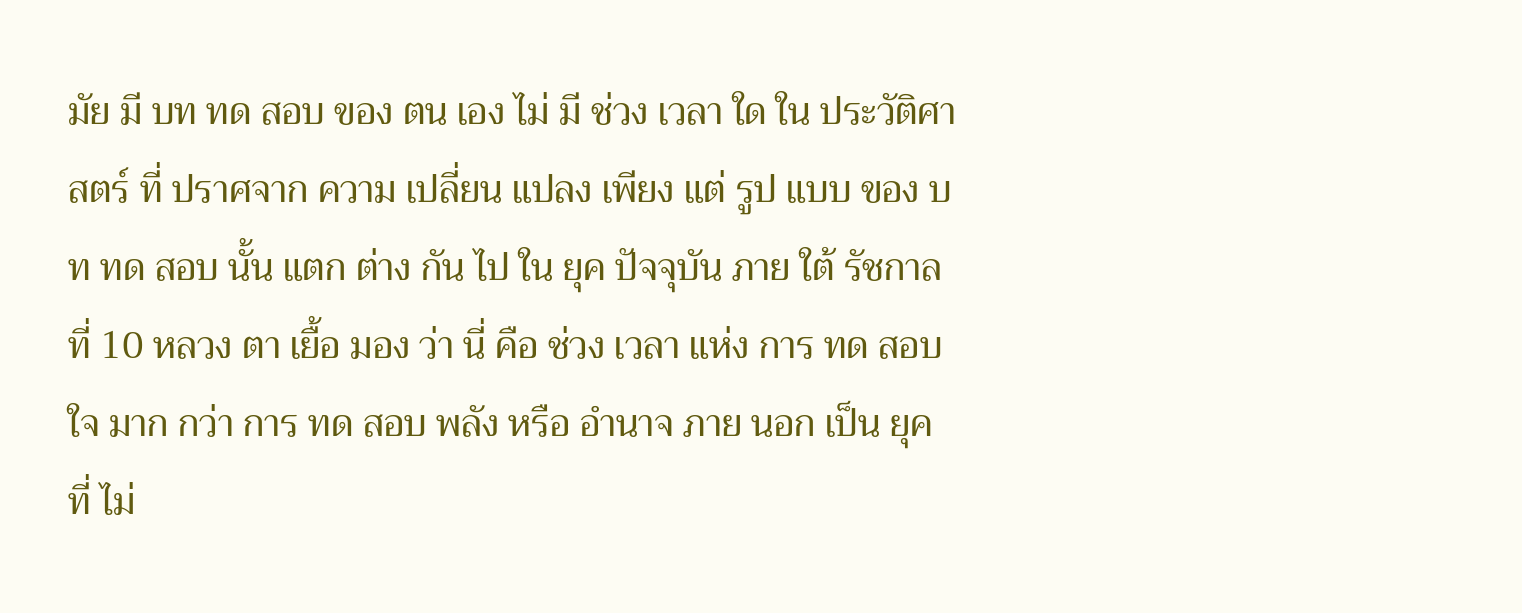มัย มี บท ทด สอบ ของ ตน เอง ไม่ มี ช่วง เวลา ใด ใน ประวัติศาสตร์ ที่ ปราศจาก ความ เปลี่ยน แปลง เพียง แต่ รูป แบบ ของ บท ทด สอบ นั้น แตก ต่าง กัน ไป ใน ยุค ปัจจุบัน ภาย ใต้ รัชกาล ที่ 10 หลวง ตา เยื้อ มอง ว่า นี่ คือ ช่วง เวลา แห่ง การ ทด สอบ ใจ มาก กว่า การ ทด สอบ พลัง หรือ อำนาจ ภาย นอก เป็น ยุค ที่ ไม่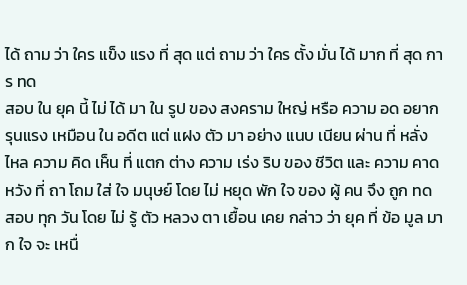ได้ ถาม ว่า ใคร แข็ง แรง ที่ สุด แต่ ถาม ว่า ใคร ตั้ง มั่น ได้ มาก ที่ สุด การ ทด
สอบ ใน ยุค นี้ ไม่ ได้ มา ใน รูป ของ สงคราม ใหญ่ หรือ ความ อด อยาก รุนแรง เหมือน ใน อดีต แต่ แฝง ตัว มา อย่าง แนบ เนียน ผ่าน ที่ หลั่ง ไหล ความ คิด เห็น ที่ แตก ต่าง ความ เร่ง ริบ ของ ชีวิต และ ความ คาด หวัง ที่ ถา โถม ใส่ ใจ มนุษย์ โดย ไม่ หยุด พัก ใจ ของ ผู้ คน จึง ถูก ทด สอบ ทุก วัน โดย ไม่ รู้ ตัว หลวง ตา เยื้อน เคย กล่าว ว่า ยุค ที่ ข้อ มูล มาก ใจ จะ เหนื่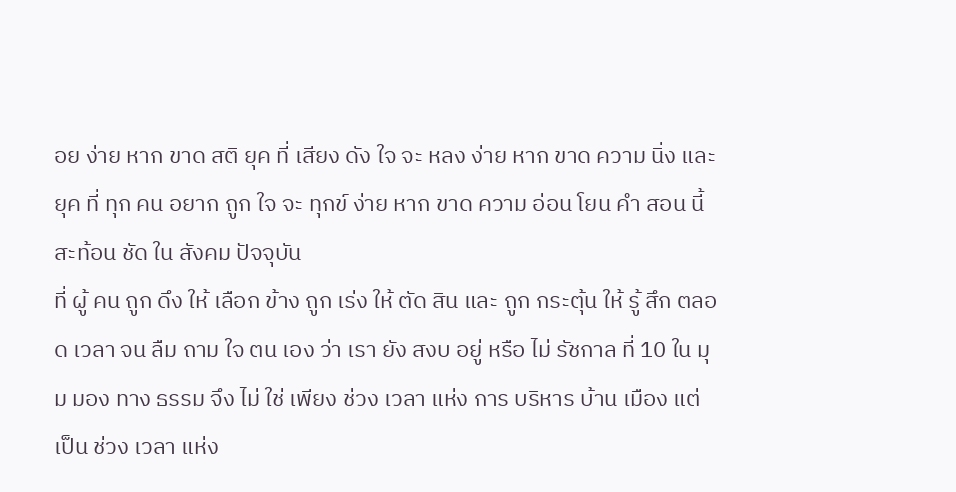อย ง่าย หาก ขาด สติ ยุค ที่ เสียง ดัง ใจ จะ หลง ง่าย หาก ขาด ความ นิ่ง และ ยุค ที่ ทุก คน อยาก ถูก ใจ จะ ทุกข์ ง่าย หาก ขาด ความ อ่อน โยน คำ สอน นี้ สะท้อน ชัด ใน สังคม ปัจจุบัน
ที่ ผู้ คน ถูก ดึง ให้ เลือก ข้าง ถูก เร่ง ให้ ตัด สิน และ ถูก กระตุ้น ให้ รู้ สึก ตลอด เวลา จน ลืม ถาม ใจ ตน เอง ว่า เรา ยัง สงบ อยู่ หรือ ไม่ รัชกาล ที่ 10 ใน มุม มอง ทาง ธรรม จึง ไม่ ใช่ เพียง ช่วง เวลา แห่ง การ บริหาร บ้าน เมือง แต่ เป็น ช่วง เวลา แห่ง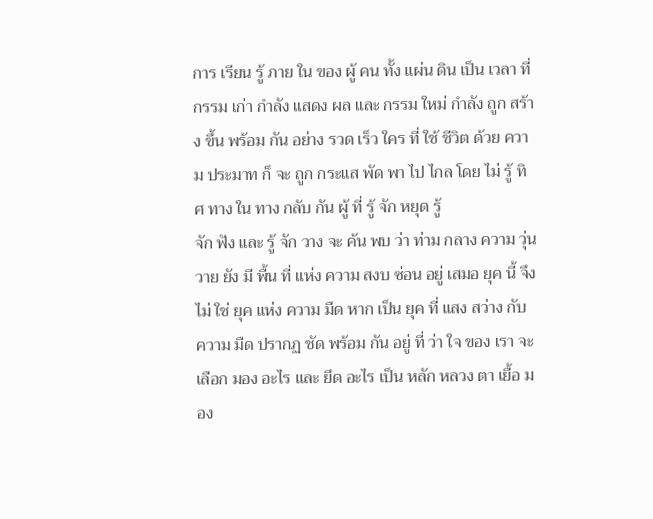การ เรียน รู้ ภาย ใน ของ ผู้ คน ทั้ง แผ่น ดิน เป็น เวลา ที่ กรรม เก่า กำลัง แสดง ผล และ กรรม ใหม่ กำลัง ถูก สร้าง ขึ้น พร้อม กัน อย่าง รวด เร็ว ใคร ที่ ใช้ ชีวิต ด้วย ความ ประมาท ก็ จะ ถูก กระแส พัด พา ไป ไกล โดย ไม่ รู้ ทิศ ทาง ใน ทาง กลับ กัน ผู้ ที่ รู้ จัก หยุด รู้
จัก ฟัง และ รู้ จัก วาง จะ ค้น พบ ว่า ท่าม กลาง ความ วุ่นวาย ยัง มี พื้น ที่ แห่ง ความ สงบ ซ่อน อยู่ เสมอ ยุค นี้ จึง ไม่ ใช่ ยุค แห่ง ความ มืด หาก เป็น ยุค ที่ แสง สว่าง กับ ความ มืด ปรากฏ ชัด พร้อม กัน อยู่ ที่ ว่า ใจ ของ เรา จะ เลือก มอง อะไร และ ยึด อะไร เป็น หลัก หลวง ตา เยื้อ มอง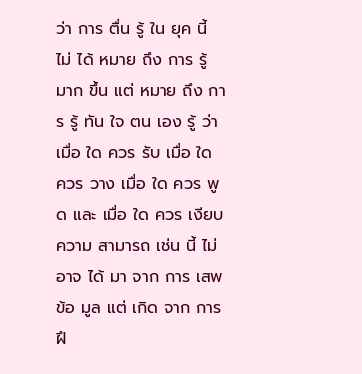ว่า การ ตื่น รู้ ใน ยุค นี้ ไม่ ได้ หมาย ถึง การ รู้ มาก ขึ้น แต่ หมาย ถึง การ รู้ ทัน ใจ ตน เอง รู้ ว่า เมื่อ ใด ควร รับ เมื่อ ใด ควร วาง เมื่อ ใด ควร พูด และ เมื่อ ใด ควร เงียบ ความ สามารถ เช่น นี้ ไม่ อาจ ได้ มา จาก การ เสพ ข้อ มูล แต่ เกิด จาก การ ฝึ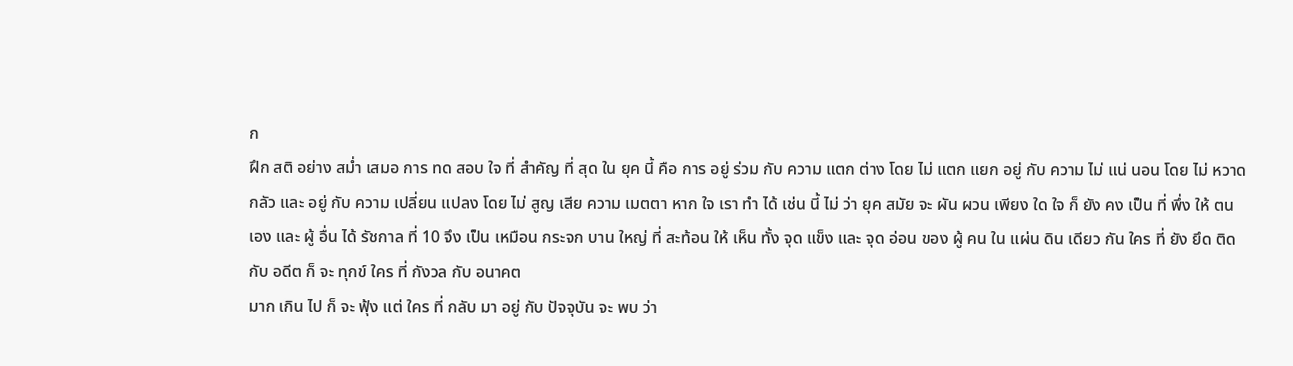ก
ฝึก สติ อย่าง สม่ำ เสมอ การ ทด สอบ ใจ ที่ สำคัญ ที่ สุด ใน ยุค นี้ คือ การ อยู่ ร่วม กับ ความ แตก ต่าง โดย ไม่ แตก แยก อยู่ กับ ความ ไม่ แน่ นอน โดย ไม่ หวาด กลัว และ อยู่ กับ ความ เปลี่ยน แปลง โดย ไม่ สูญ เสีย ความ เมตตา หาก ใจ เรา ทำ ได้ เช่น นี้ ไม่ ว่า ยุค สมัย จะ ผัน ผวน เพียง ใด ใจ ก็ ยัง คง เป็น ที่ พึ่ง ให้ ตน เอง และ ผู้ อื่น ได้ รัชกาล ที่ 10 จึง เป็น เหมือน กระจก บาน ใหญ่ ที่ สะท้อน ให้ เห็น ทั้ง จุด แข็ง และ จุด อ่อน ของ ผู้ คน ใน แผ่น ดิน เดียว กัน ใคร ที่ ยัง ยึด ติด กับ อดีต ก็ จะ ทุกข์ ใคร ที่ กังวล กับ อนาคต
มาก เกิน ไป ก็ จะ ฟุ้ง แต่ ใคร ที่ กลับ มา อยู่ กับ ปัจจุบัน จะ พบ ว่า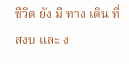ชีวิต ยัง มี ทาง เดิน ที่ สงบ และ ง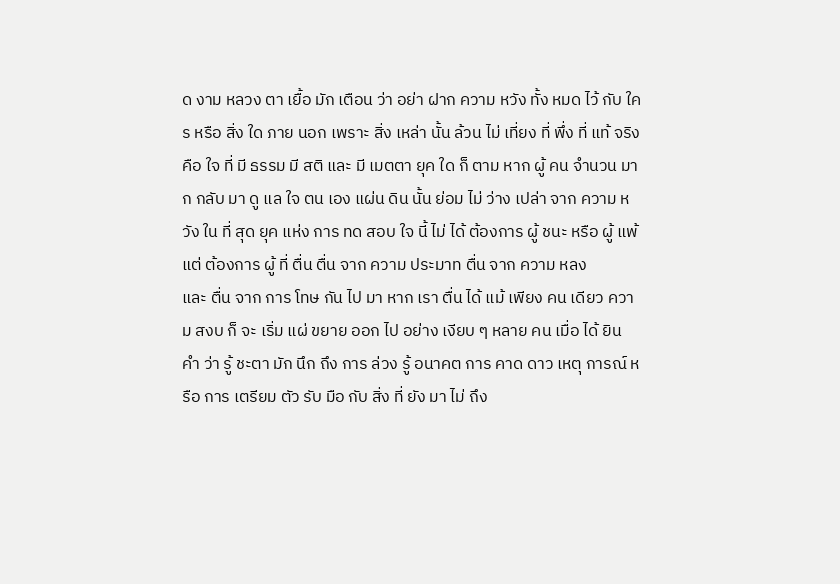ด งาม หลวง ตา เยื้อ มัก เตือน ว่า อย่า ฝาก ความ หวัง ทั้ง หมด ไว้ กับ ใคร หรือ สิ่ง ใด ภาย นอก เพราะ สิ่ง เหล่า นั้น ล้วน ไม่ เที่ยง ที่ พึ่ง ที่ แท้ จริง คือ ใจ ที่ มี ธรรม มี สติ และ มี เมตตา ยุค ใด ก็ ตาม หาก ผู้ คน จำนวน มาก กลับ มา ดู แล ใจ ตน เอง แผ่น ดิน นั้น ย่อม ไม่ ว่าง เปล่า จาก ความ หวัง ใน ที่ สุด ยุค แห่ง การ ทด สอบ ใจ นี้ ไม่ ได้ ต้องการ ผู้ ชนะ หรือ ผู้ แพ้ แต่ ต้องการ ผู้ ที่ ตื่น ตื่น จาก ความ ประมาท ตื่น จาก ความ หลง
และ ตื่น จาก การ โทษ กัน ไป มา หาก เรา ตื่น ได้ แม้ เพียง คน เดียว ความ สงบ ก็ จะ เริ่ม แผ่ ขยาย ออก ไป อย่าง เงียบ ๆ หลาย คน เมื่อ ได้ ยิน คำ ว่า รู้ ชะตา มัก นึก ถึง การ ล่วง รู้ อนาคต การ คาด ดาว เหตุ การณ์ หรือ การ เตรียม ตัว รับ มือ กับ สิ่ง ที่ ยัง มา ไม่ ถึง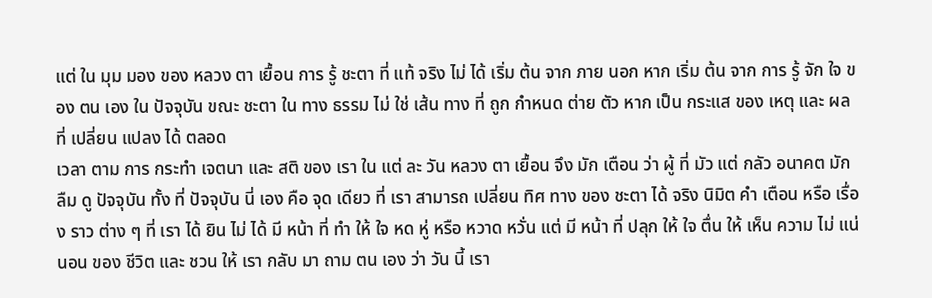แต่ ใน มุม มอง ของ หลวง ตา เยื้อน การ รู้ ชะตา ที่ แท้ จริง ไม่ ได้ เริ่ม ต้น จาก ภาย นอก หาก เริ่ม ต้น จาก การ รู้ จัก ใจ ของ ตน เอง ใน ปัจจุบัน ขณะ ชะตา ใน ทาง ธรรม ไม่ ใช่ เส้น ทาง ที่ ถูก กำหนด ต่าย ตัว หาก เป็น กระแส ของ เหตุ และ ผล ที่ เปลี่ยน แปลง ได้ ตลอด
เวลา ตาม การ กระทำ เจตนา และ สติ ของ เรา ใน แต่ ละ วัน หลวง ตา เยื้อน จึง มัก เตือน ว่า ผู้ ที่ มัว แต่ กลัว อนาคต มัก ลืม ดู ปัจจุบัน ทั้ง ที่ ปัจจุบัน นี่ เอง คือ จุด เดียว ที่ เรา สามารถ เปลี่ยน ทิศ ทาง ของ ชะตา ได้ จริง นิมิต คำ เตือน หรือ เรื่อง ราว ต่าง ๆ ที่ เรา ได้ ยิน ไม่ ได้ มี หน้า ที่ ทำ ให้ ใจ หด หู่ หรือ หวาด หวั่น แต่ มี หน้า ที่ ปลุก ให้ ใจ ตื่น ให้ เห็น ความ ไม่ แน่ นอน ของ ชีวิต และ ชวน ให้ เรา กลับ มา ถาม ตน เอง ว่า วัน นี้ เรา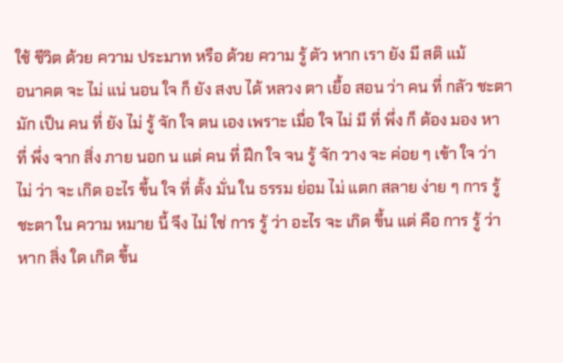ใช้ ชีวิต ด้วย ความ ประมาท หรือ ด้วย ความ รู้ ตัว หาก เรา ยัง มี สติ แม้
อนาคต จะ ไม่ แน่ นอน ใจ ก็ ยัง สงบ ได้ หลวง ตา เยื้อ สอน ว่า คน ที่ กลัว ชะตา มัก เป็น คน ที่ ยัง ไม่ รู้ จัก ใจ ตน เอง เพราะ เมื่อ ใจ ไม่ มี ที่ พึ่ง ก็ ต้อง มอง หา ที่ พึ่ง จาก สิ่ง ภาย นอก น แต่ คน ที่ ฝึก ใจ จน รู้ จัก วาง จะ ค่อย ๆ เข้า ใจ ว่า ไม่ ว่า จะ เกิด อะไร ขึ้น ใจ ที่ ตั้ง มั่น ใน ธรรม ย่อม ไม่ แตก สลาย ง่าย ๆ การ รู้ ชะตา ใน ความ หมาย นี้ จึง ไม่ ใช่ การ รู้ ว่า อะไร จะ เกิด ขึ้น แต่ คือ การ รู้ ว่า หาก สิ่ง ใด เกิด ขึ้น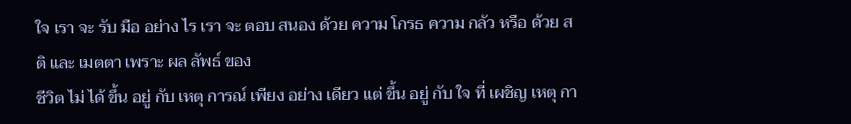ใจ เรา จะ รับ มือ อย่าง ไร เรา จะ ตอบ สนอง ด้วย ความ โกรธ ความ กลัว หรือ ด้วย สติ และ เมตตา เพราะ ผล ลัพธ์ ของ
ชีวิต ไม่ ได้ ขึ้น อยู่ กับ เหตุ การณ์ เพียง อย่าง เดียว แต่ ขึ้น อยู่ กับ ใจ ที่ เผชิญ เหตุ กา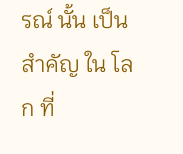รณ์ นั้น เป็น สำคัญ ใน โลก ที่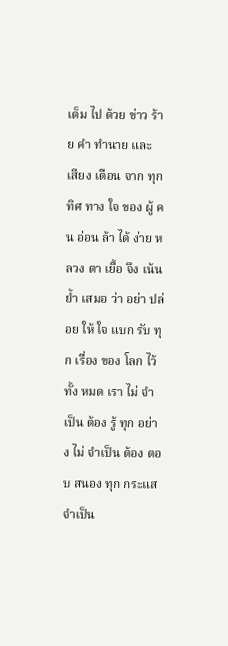เต็ม ไป ด้วย ข่าว ร้าย คำ ทำนาย และ เสียง เตือน จาก ทุก ทิศ ทาง ใจ ของ ผู้ คน อ่อน ล้า ได้ ง่าย หลวง ตา เยื้อ จึง เน้น ย้ำ เสมอ ว่า อย่า ปล่อย ให้ ใจ แบก รับ ทุก เรื่อง ของ โลก ไว้ ทั้ง หมด เรา ไม่ จำเป็น ต้อง รู้ ทุก อย่าง ไม่ จำเป็น ต้อง ตอบ สนอง ทุก กระแส จำเป็น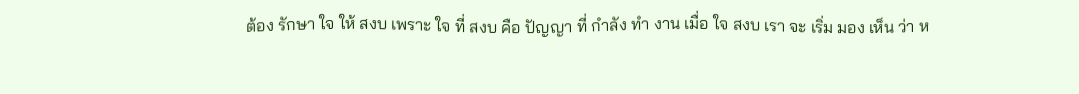ต้อง รักษา ใจ ให้ สงบ เพราะ ใจ ที่ สงบ คือ ปัญญา ที่ กำลัง ทำ งาน เมื่อ ใจ สงบ เรา จะ เริ่ม มอง เห็น ว่า ห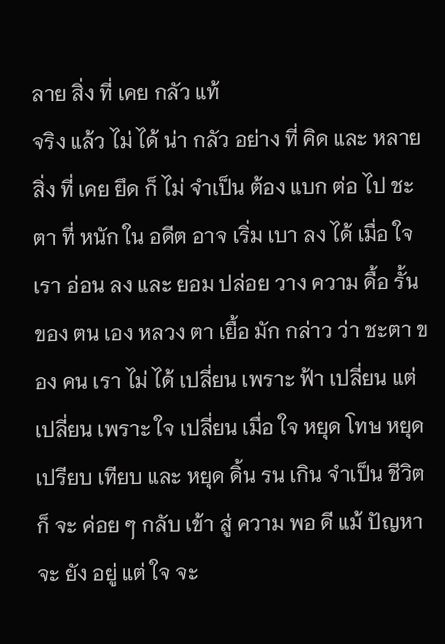ลาย สิ่ง ที่ เคย กลัว แท้
จริง แล้ว ไม่ ได้ น่า กลัว อย่าง ที่ คิด และ หลาย สิ่ง ที่ เคย ยึด ก็ ไม่ จำเป็น ต้อง แบก ต่อ ไป ชะตา ที่ หนัก ใน อดีต อาจ เริ่ม เบา ลง ได้ เมื่อ ใจ เรา อ่อน ลง และ ยอม ปล่อย วาง ความ ดื้อ รั้น ของ ตน เอง หลวง ตา เยื้อ มัก กล่าว ว่า ชะตา ของ คน เรา ไม่ ได้ เปลี่ยน เพราะ ฟ้า เปลี่ยน แต่ เปลี่ยน เพราะ ใจ เปลี่ยน เมื่อ ใจ หยุด โทษ หยุด เปรียบ เทียบ และ หยุด ดิ้น รน เกิน จำเป็น ชีวิต ก็ จะ ค่อย ๆ กลับ เข้า สู่ ความ พอ ดี แม้ ปัญหา จะ ยัง อยู่ แต่ ใจ จะ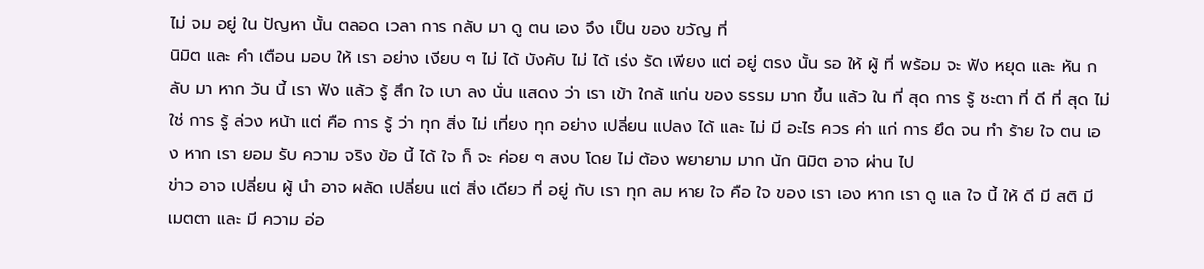ไม่ จม อยู่ ใน ปัญหา นั้น ตลอด เวลา การ กลับ มา ดู ตน เอง จึง เป็น ของ ขวัญ ที่
นิมิต และ คำ เตือน มอบ ให้ เรา อย่าง เงียบ ๆ ไม่ ได้ บังคับ ไม่ ได้ เร่ง รัด เพียง แต่ อยู่ ตรง นั้น รอ ให้ ผู้ ที่ พร้อม จะ ฟัง หยุด และ หัน กลับ มา หาก วัน นี้ เรา ฟัง แล้ว รู้ สึก ใจ เบา ลง นั่น แสดง ว่า เรา เข้า ใกล้ แก่น ของ ธรรม มาก ขึ้น แล้ว ใน ที่ สุด การ รู้ ชะตา ที่ ดี ที่ สุด ไม่ ใช่ การ รู้ ล่วง หน้า แต่ คือ การ รู้ ว่า ทุก สิ่ง ไม่ เที่ยง ทุก อย่าง เปลี่ยน แปลง ได้ และ ไม่ มี อะไร ควร ค่า แก่ การ ยึด จน ทำ ร้าย ใจ ตน เอง หาก เรา ยอม รับ ความ จริง ข้อ นี้ ได้ ใจ ก็ จะ ค่อย ๆ สงบ โดย ไม่ ต้อง พยายาม มาก นัก นิมิต อาจ ผ่าน ไป
ข่าว อาจ เปลี่ยน ผู้ นำ อาจ ผลัด เปลี่ยน แต่ สิ่ง เดียว ที่ อยู่ กับ เรา ทุก ลม หาย ใจ คือ ใจ ของ เรา เอง หาก เรา ดู แล ใจ นี้ ให้ ดี มี สติ มี เมตตา และ มี ความ อ่อ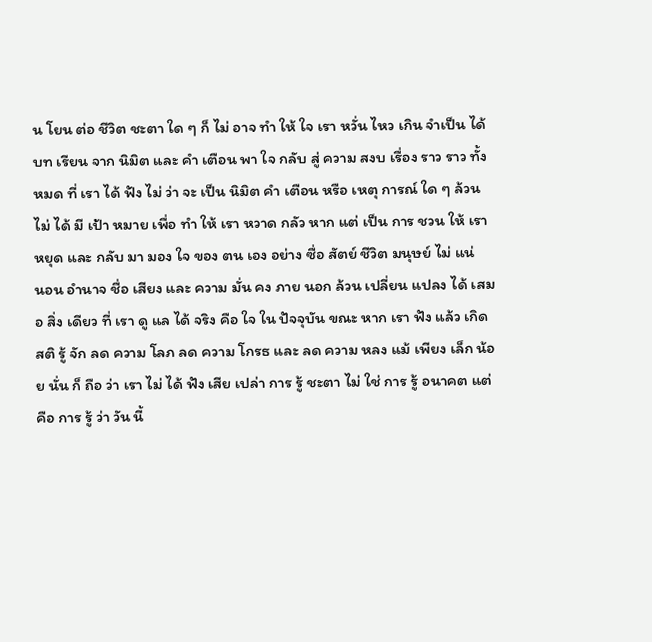น โยน ต่อ ชีวิต ชะตา ใด ๆ ก็ ไม่ อาจ ทำ ให้ ใจ เรา หวั่น ไหว เกิน จำเป็น ได้ บท เรียน จาก นิมิต และ คำ เตือน พา ใจ กลับ สู่ ความ สงบ เรื่อง ราว ราว ทั้ง หมด ที่ เรา ได้ ฟัง ไม่ ว่า จะ เป็น นิมิต คำ เตือน หรือ เหตุ การณ์ ใด ๆ ล้วน ไม่ ได้ มี เป้า หมาย เพื่อ ทำ ให้ เรา หวาด กลัว หาก แต่ เป็น การ ชวน ให้ เรา หยุด และ กลับ มา มอง ใจ ของ ตน เอง อย่าง ซื่อ สัตย์ ชีวิต มนุษย์ ไม่ แน่
นอน อำนาจ ชื่อ เสียง และ ความ มั่น คง ภาย นอก ล้วน เปลี่ยน แปลง ได้ เสมอ สิ่ง เดียว ที่ เรา ดู แล ได้ จริง คือ ใจ ใน ปัจจุบัน ขณะ หาก เรา ฟัง แล้ว เกิด สติ รู้ จัก ลด ความ โลภ ลด ความ โกรธ และ ลด ความ หลง แม้ เพียง เล็ก น้อย นั่น ก็ ถือ ว่า เรา ไม่ ได้ ฟัง เสีย เปล่า การ รู้ ชะตา ไม่ ใช่ การ รู้ อนาคต แต่ คือ การ รู้ ว่า วัน นี้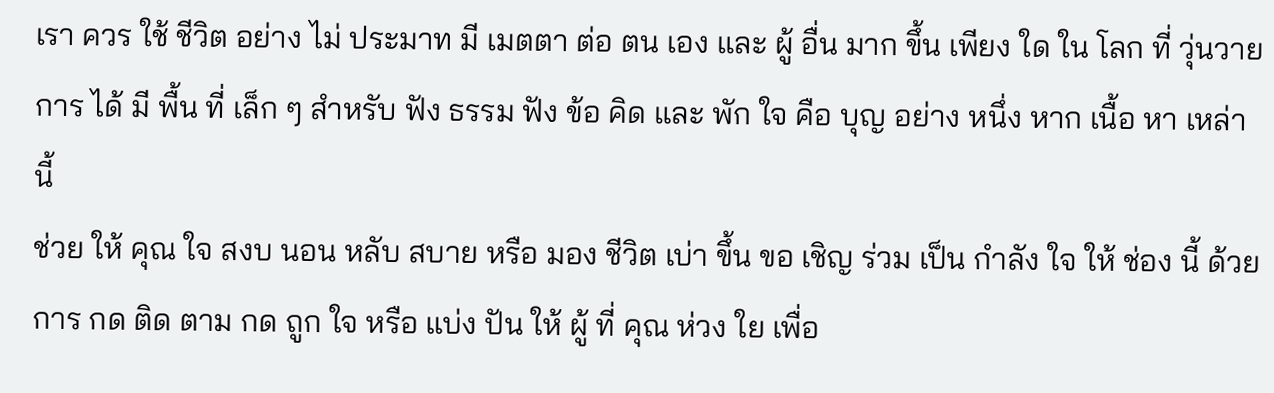เรา ควร ใช้ ชีวิต อย่าง ไม่ ประมาท มี เมตตา ต่อ ตน เอง และ ผู้ อื่น มาก ขึ้น เพียง ใด ใน โลก ที่ วุ่นวาย การ ได้ มี พื้น ที่ เล็ก ๆ สำหรับ ฟัง ธรรม ฟัง ข้อ คิด และ พัก ใจ คือ บุญ อย่าง หนึ่ง หาก เนื้อ หา เหล่า นี้
ช่วย ให้ คุณ ใจ สงบ นอน หลับ สบาย หรือ มอง ชีวิต เบ่า ขึ้น ขอ เชิญ ร่วม เป็น กำลัง ใจ ให้ ช่อง นี้ ด้วย การ กด ติด ตาม กด ถูก ใจ หรือ แบ่ง ปัน ให้ ผู้ ที่ คุณ ห่วง ใย เพื่อ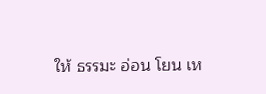ให้ ธรรมะ อ่อน โยน เห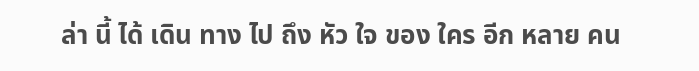ล่า นี้ ได้ เดิน ทาง ไป ถึง หัว ใจ ของ ใคร อีก หลาย คน